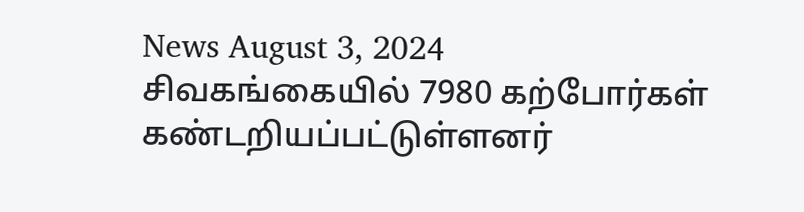News August 3, 2024
சிவகங்கையில் 7980 கற்போர்கள் கண்டறியப்பட்டுள்ளனர்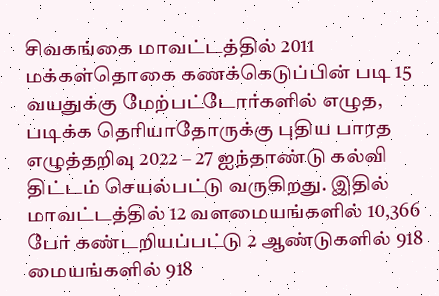சிவகங்கை மாவட்டத்தில் 2011 மக்கள்தொகை கணக்கெடுப்பின் படி 15 வயதுக்கு மேற்பட்டோர்களில் எழுத, படிக்க தெரியாதோருக்கு புதிய பாரத எழுத்தறிவு 2022 – 27 ஐந்தாண்டு கல்வி திட்டம் செயல்பட்டு வருகிறது. இதில் மாவட்டத்தில் 12 வளமையங்களில் 10,366 பேர் கண்டறியப்பட்டு 2 ஆண்டுகளில் 918 மையங்களில் 918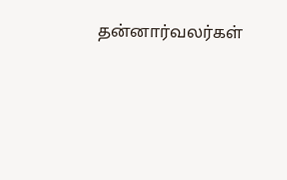தன்னார்வலர்கள்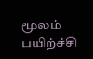மூலம் பயிற்ச்சி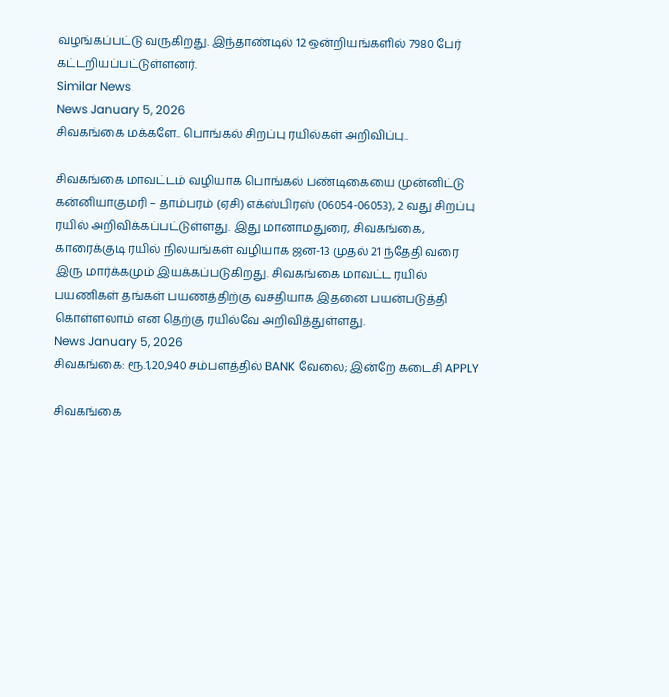வழங்கப்பட்டு வருகிறது. இந்தாண்டில் 12 ஒன்றியங்களில் 7980 பேர் கட்டறியப்பட்டுள்ளனர்.
Similar News
News January 5, 2026
சிவகங்கை மக்களே.. பொங்கல் சிறப்பு ரயில்கள் அறிவிப்பு..

சிவகங்கை மாவட்டம் வழியாக பொங்கல் பண்டிகையை முன்னிட்டு கன்னியாகுமரி – தாம்பரம் (ஏசி) எக்ஸ்பிரஸ் (06054-06053), 2 வது சிறப்பு ரயில் அறிவிக்கப்பட்டுள்ளது. இது மானாமதுரை, சிவகங்கை, காரைக்குடி ரயில் நிலயங்கள் வழியாக ஜன-13 முதல் 21 ந்தேதி வரை இரு மார்க்கமும் இயக்கப்படுகிறது. சிவகங்கை மாவட்ட ரயில் பயணிகள் தங்கள் பயணத்திற்கு வசதியாக இதனை பயன்படுத்தி கொள்ளலாம் என தெற்கு ரயில்வே அறிவித்துள்ளது.
News January 5, 2026
சிவகங்கை: ரூ.1,20,940 சம்பளத்தில் BANK வேலை; இன்றே கடைசி APPLY

சிவகங்கை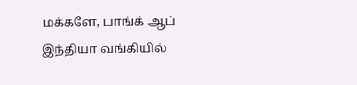மக்களே, பாங்க் ஆப் இந்தியா வங்கியில்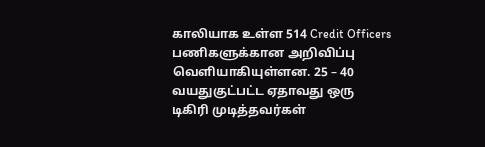காலியாக உள்ள 514 Credit Officers பணிகளுக்கான அறிவிப்பு வெளியாகியுள்ளன. 25 – 40 வயதுகுட்பட்ட ஏதாவது ஒரு டிகிரி முடித்தவர்கள்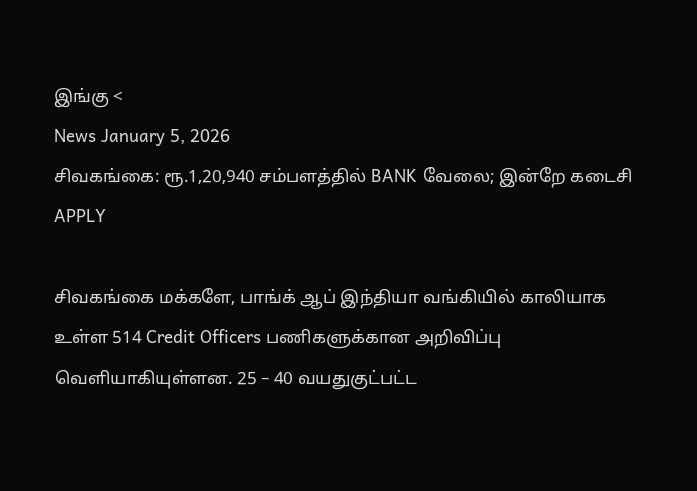இங்கு <
News January 5, 2026
சிவகங்கை: ரூ.1,20,940 சம்பளத்தில் BANK வேலை; இன்றே கடைசி APPLY

சிவகங்கை மக்களே, பாங்க் ஆப் இந்தியா வங்கியில் காலியாக உள்ள 514 Credit Officers பணிகளுக்கான அறிவிப்பு வெளியாகியுள்ளன. 25 – 40 வயதுகுட்பட்ட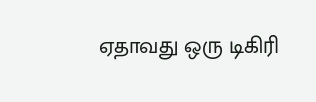ஏதாவது ஒரு டிகிரி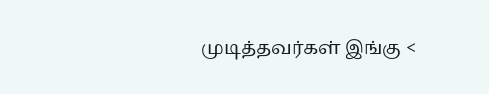முடித்தவர்கள் இங்கு <